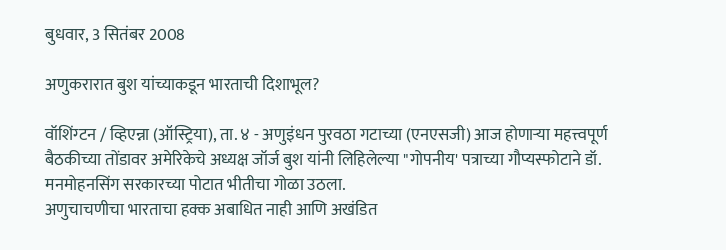बुधवार, 3 सितंबर 2008

अणुकरारात बुश यांच्याकडून भारताची दिशाभूल?

वॉशिंग्टन / व्हिएन्ना (ऑस्ट्रिया), ता. ४ - अणुइंधन पुरवठा गटाच्या (एनएसजी) आज होणाऱ्या महत्त्वपूर्ण बैठकीच्या तोंडावर अमेरिकेचे अध्यक्ष जॉर्ज बुश यांनी लिहिलेल्या "गोपनीय' पत्राच्या गौप्यस्फोटाने डॉ. मनमोहनसिंग सरकारच्या पोटात भीतीचा गोळा उठला.
अणुचाचणीचा भारताचा हक्क अबाधित नाही आणि अखंडित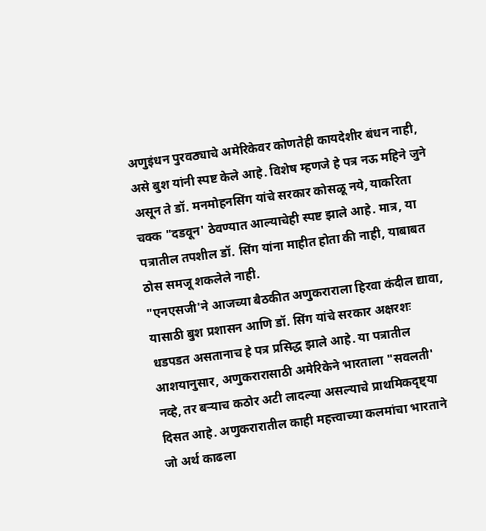अणुइंधन पुरवठ्याचे अमेरिकेवर कोणतेही कायदेशीर बंधन नाही, असे बुश यांनी स्पष्ट केले आहे. विशेष म्हणजे हे पत्र नऊ महिने जुने असून ते डॉ. मनमोहनसिंग यांचे सरकार कोसळू नये, याकरिता चक्क "दडवून' ठेवण्यात आल्याचेही स्पष्ट झाले आहे. मात्र, या पत्रातील तपशील डॉ. सिंग यांना माहीत होता की नाही, याबाबत ठोस समजू शकलेले नाही.
"एनएसजी'ने आजच्या बैठकीत अणुकराराला हिरवा कंदील द्यावा, यासाठी बुश प्रशासन आणि डॉ. सिंग यांचे सरकार अक्षरशः धडपडत असतानाच हे पत्र प्रसिद्ध झाले आहे. या पत्रातील आशयानुसार, अणुकरारासाठी अमेरिकेने भारताला "सवलती' नव्हे, तर बऱ्याच कठोर अटी लादल्या असल्याचे प्राथमिकदृष्ट्या दिसत आहे. अणुकरारातील काही महत्त्वाच्या कलमांचा भारताने जो अर्थ काढला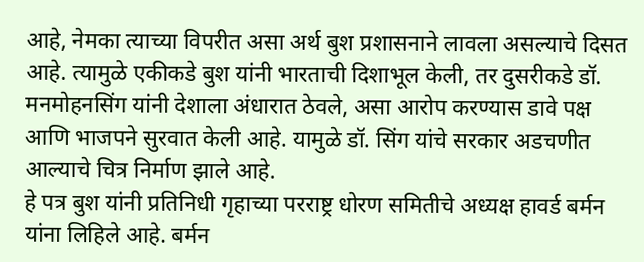आहे, नेमका त्याच्या विपरीत असा अर्थ बुश प्रशासनाने लावला असल्याचे दिसत आहे. त्यामुळे एकीकडे बुश यांनी भारताची दिशाभूल केली, तर दुसरीकडे डॉ. मनमोहनसिंग यांनी देशाला अंधारात ठेवले, असा आरोप करण्यास डावे पक्ष आणि भाजपने सुरवात केली आहे. यामुळे डॉ. सिंग यांचे सरकार अडचणीत आल्याचे चित्र निर्माण झाले आहे.
हे पत्र बुश यांनी प्रतिनिधी गृहाच्या परराष्ट्र धोरण समितीचे अध्यक्ष हावर्ड बर्मन यांना लिहिले आहे. बर्मन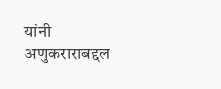यांनी अणुकराराबद्दल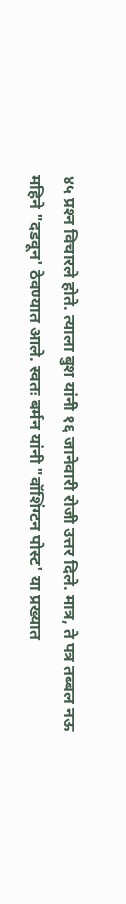४५ प्रश्‍न विचारले होते. त्याला बुश यांनी १६ जानेवारी रोजी उत्तर दिले. मात्र, ते पत्र तब्बल नऊ महिने "दडवून' ठेवण्यात आले. स्वतः बर्मन यांनी "वॉशिंग्टन पोस्ट' या प्रख्यात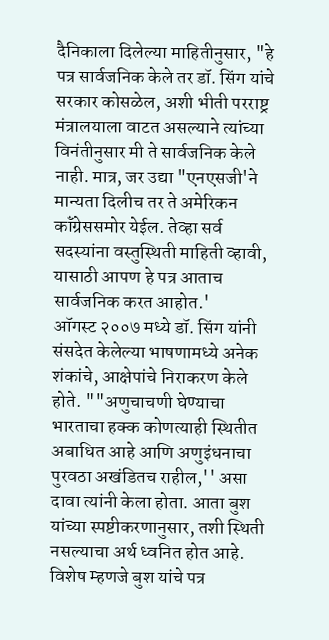दैनिकाला दिलेल्या माहितीनुसार, "हे पत्र सार्वजनिक केले तर डॉ. सिंग यांचे सरकार कोसळेल, अशी भीती परराष्ट्र मंत्रालयाला वाटत असल्याने त्यांच्या विनंतीनुसार मी ते सार्वजनिक केले नाही. मात्र, जर उद्या "एनएसजी'ने मान्यता दिलीच तर ते अमेरिकन कॉंग्रेससमोर येईल. तेव्हा सर्व सदस्यांना वस्तुस्थिती माहिती व्हावी, यासाठी आपण हे पत्र आताच सार्वजनिक करत आहोत.'
ऑगस्ट २००७ मध्ये डॉ. सिंग यांनी संसदेत केलेल्या भाषणामध्ये अनेक शंकांचे, आक्षेपांचे निराकरण केले होते. ""अणुचाचणी घेण्याचा भारताचा हक्क कोणत्याही स्थितीत अबाधित आहे आणि अणुइंधनाचा पुरवठा अखंडितच राहील,'' असा दावा त्यांनी केला होता. आता बुश यांच्या स्पष्टीकरणानुसार, तशी स्थिती नसल्याचा अर्थ ध्वनित होत आहे. विशेष म्हणजे बुश यांचे पत्र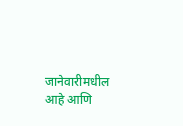जानेवारीमधील आहे आणि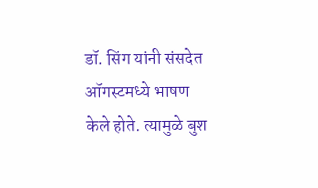डॉ. सिंग यांनी संसदेत ऑगस्टमध्ये भाषण केले होते. त्यामुळे बुश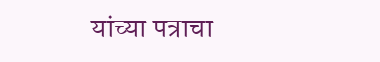यांच्या पत्राचा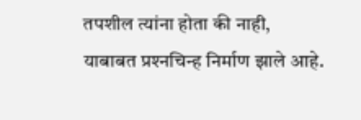तपशील त्यांना होता की नाही, याबाबत प्रश्‍नचिन्ह निर्माण झाले आहे.